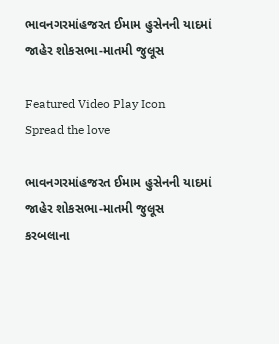ભાવનગરમાંહજરત ઈમામ હુસેનની યાદમાં જાહેર શોકસભા-માતમી જુલૂસ

Featured Video Play Icon
Spread the love

ભાવનગરમાંહજરત ઈમામ હુસેનની યાદમાં જાહેર શોકસભા-માતમી જુલૂસ
કરબલાના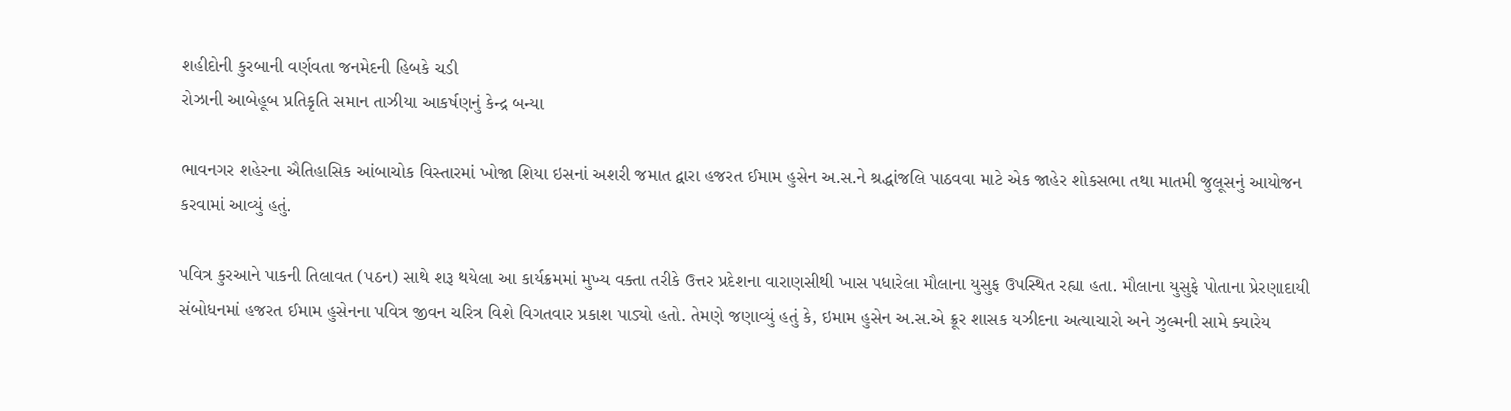શહીદોની કુરબાની વર્ણવતા જનમેદની હિબકે ચડી
રોઝાની આબેહૂબ પ્રતિકૃતિ સમાન તાઝીયા આકર્ષણનું કેન્દ્ર બન્યા

ભાવનગર શહેરના ઐતિહાસિક આંબાચોક વિસ્તારમાં ખોજા શિયા ઇસનાં અશરી જમાત દ્વારા હજરત ઈમામ હુસેન અ.સ.ને શ્રદ્ધાંજલિ પાઠવવા માટે એક જાહેર શોકસભા તથા માતમી જુલૂસનું આયોજન કરવામાં આવ્યું હતું.

પવિત્ર કુરઆને પાકની તિલાવત (પઠન) સાથે શરૂ થયેલા આ કાર્યક્રમમાં મુખ્ય વક્તા તરીકે ઉત્તર પ્રદેશના વારાણસીથી ખાસ પધારેલા મૌલાના યુસુફ ઉપસ્થિત રહ્યા હતા. મૌલાના યુસુફે પોતાના પ્રેરણાદાયી સંબોધનમાં હજરત ઈમામ હુસેનના પવિત્ર જીવન ચરિત્ર વિશે વિગતવાર પ્રકાશ પાડ્યો હતો. તેમણે જણાવ્યું હતું કે, ઇમામ હુસેન અ.સ.એ ક્રૂર શાસક યઝીદના અત્યાચારો અને ઝુલ્મની સામે ક્યારેય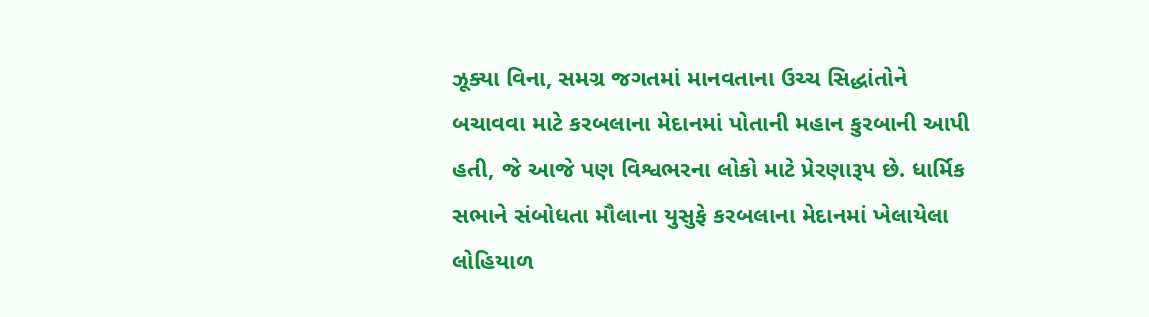ઝૂક્યા વિના, સમગ્ર જગતમાં માનવતાના ઉચ્ચ સિદ્ધાંતોને બચાવવા માટે કરબલાના મેદાનમાં પોતાની મહાન કુરબાની આપી હતી, જે આજે પણ વિશ્વભરના લોકો માટે પ્રેરણારૂપ છે. ધાર્મિક સભાને સંબોધતા મૌલાના યુસુફે કરબલાના મેદાનમાં ખેલાયેલા લોહિયાળ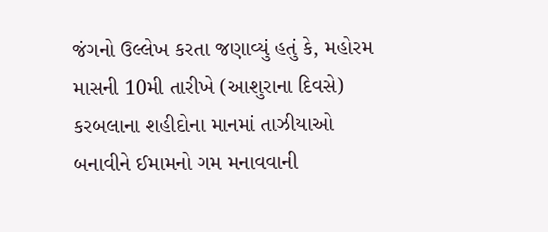જંગનો ઉલ્લેખ કરતા જણાવ્યું હતું કે, મહોરમ માસની 10મી તારીખે (આશુરાના દિવસે) કરબલાના શહીદોના માનમાં તાઝીયાઓ બનાવીને ઈમામનો ગમ મનાવવાની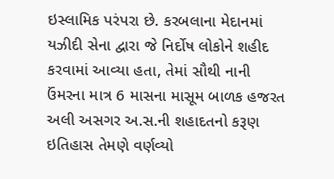ઇસ્લામિક પરંપરા છે. કરબલાના મેદાનમાં યઝીદી સેના દ્વારા જે નિર્દોષ લોકોને શહીદ કરવામાં આવ્યા હતા, તેમાં સૌથી નાની ઉંમરના માત્ર 6 માસના માસૂમ બાળક હજરત અલી અસગર અ.સ.ની શહાદતનો કરૂણ ઇતિહાસ તેમણે વર્ણવ્યો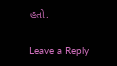હતો.

Leave a Reply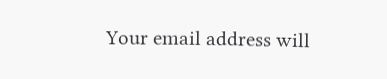Your email address will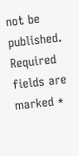not be published. Required fields are marked *